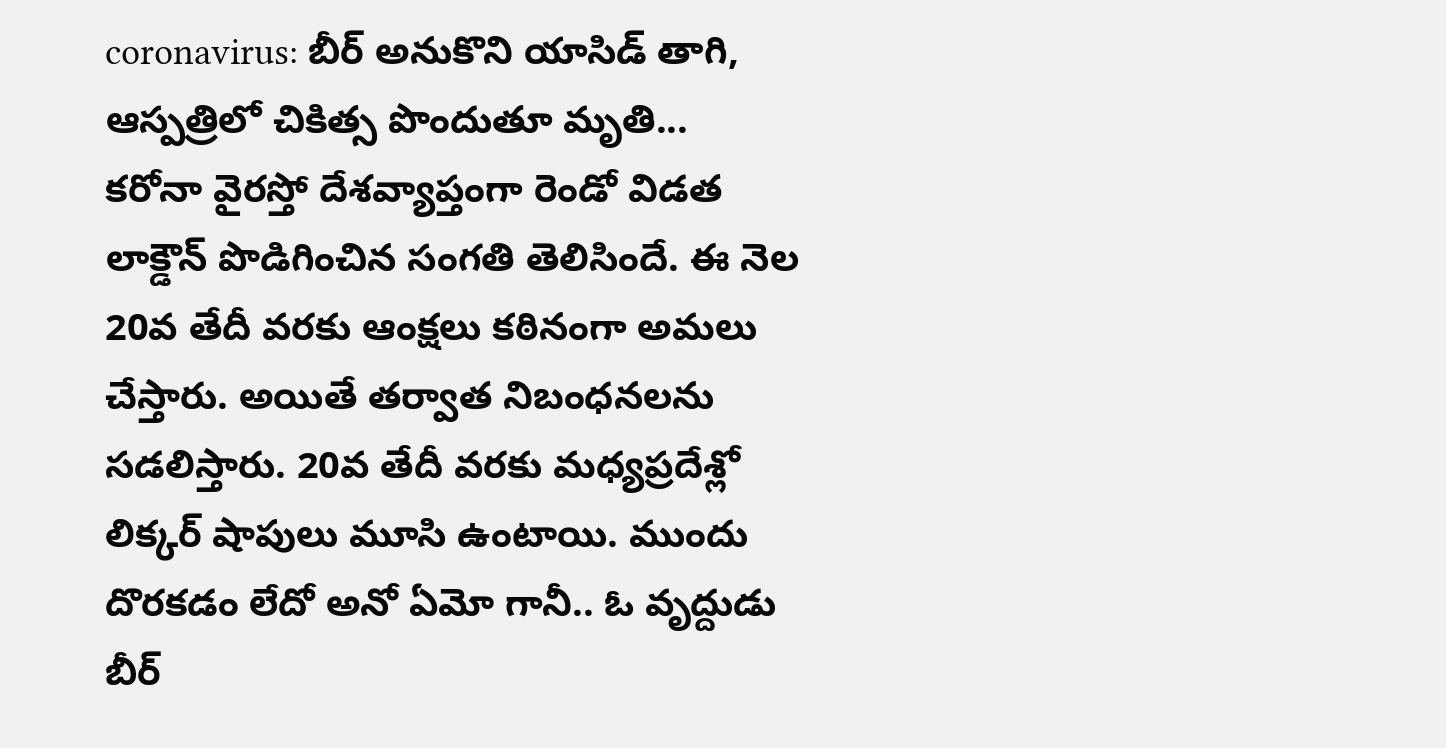coronavirus: బీర్ అనుకొని యాసిడ్ తాగి, ఆస్పత్రిలో చికిత్స పొందుతూ మృతి...
కరోనా వైరస్తో దేశవ్యాప్తంగా రెండో విడత లాక్డౌన్ పొడిగించిన సంగతి తెలిసిందే. ఈ నెల 20వ తేదీ వరకు ఆంక్షలు కఠినంగా అమలు చేస్తారు. అయితే తర్వాత నిబంధనలను సడలిస్తారు. 20వ తేదీ వరకు మధ్యప్రదేశ్లో లిక్కర్ షాపులు మూసి ఉంటాయి. ముందు దొరకడం లేదో అనో ఏమో గానీ.. ఓ వృద్దుడు బీర్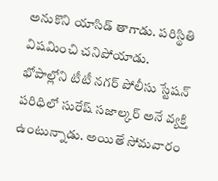అనుకొని యాసిడ్ తాగాడు. పరిస్థితి విషమించి చనిపోయాడు.
భోపాల్లోని టీటీ నగర్ పోలీసు స్టేషన్ పరిధిలో సురేష్ సజాల్కర్ అనే వ్యక్తి ఉంటున్నాడు. అయితే సోమవారం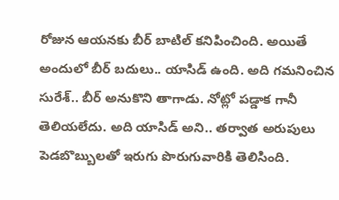రోజున ఆయనకు బీర్ బాటిల్ కనిపించింది. అయితే అందులో బీర్ బదులు.. యాసిడ్ ఉంది. అది గమనించిన సురేశ్.. బీర్ అనుకొని తాగాడు. నోట్లో పడ్డాక గానీ తెలియలేదు. అది యాసిడ్ అని.. తర్వాత అరుపులు పెడబొబ్బులతో ఇరుగు పొరుగువారికి తెలిసింది.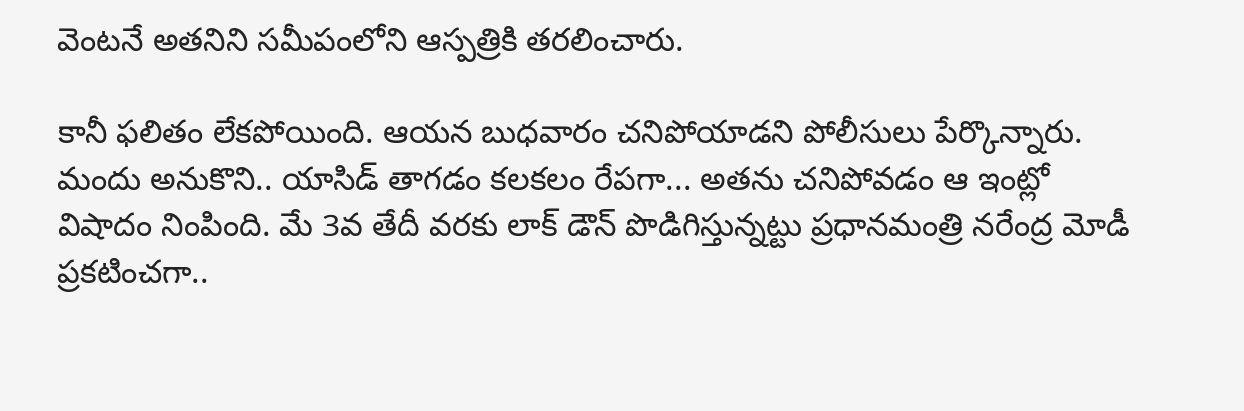వెంటనే అతనిని సమీపంలోని ఆస్పత్రికి తరలించారు.

కానీ ఫలితం లేకపోయింది. ఆయన బుధవారం చనిపోయాడని పోలీసులు పేర్కొన్నారు. మందు అనుకొని.. యాసిడ్ తాగడం కలకలం రేపగా... అతను చనిపోవడం ఆ ఇంట్లో విషాదం నింపింది. మే 3వ తేదీ వరకు లాక్ డౌన్ పొడిగిస్తున్నట్టు ప్రధానమంత్రి నరేంద్ర మోడీ ప్రకటించగా..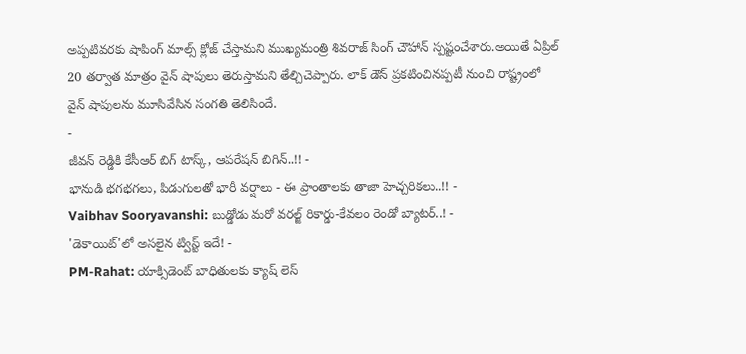అప్పటివరకు షాపింగ్ మాల్స్ క్లోజ్ చేస్తామని ముఖ్యమంత్రి శివరాజ్ సింగ్ చౌహాన్ స్పష్టంచేశారు.అయితే ఏప్రిల్ 20 తర్వాత మాత్రం వైన్ షాపులు తెరుస్తామని తేల్చిచెప్పారు. లాక్ డౌన్ ప్రకటించినప్పటీ నుంచి రాష్ట్రంలో వైన్ షాపులను మూసివేసిన సంగతి తెలిసిందే.
-
జీవన్ రెడ్డికి కేసీఆర్ బిగ్ టాస్క్, ఆపరేషన్ బిగిన్..!! -
భానుడి భగభగలు, పిడుగులతో భారీ వర్షాలు - ఈ ప్రాంతాలకు తాజా హెచ్చరికలు..!! -
Vaibhav Sooryavanshi: బుడ్డోడు మరో వరల్జ్ రికార్డు-కేవలం రెండో బ్యాటర్..! -
'డెకాయిట్'లో అసలైన ట్విస్ట్ ఇదే! -
PM-Rahat: యాక్సిడెంట్ బాధితులకు క్యాష్ లెస్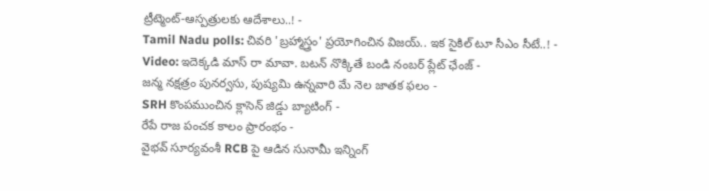ట్రీట్మెంట్-ఆస్పత్రులకు ఆదేశాలు..! -
Tamil Nadu polls: చివరి 'బ్రహ్మాస్త్రం' ప్రయోగించిన విజయ్.. ఇక సైకిల్ టూ సీఎం సీటే..! -
Video: ఇదెక్కడి మాస్ రా మావా. బటన్ నొక్కితే బండి నంబర్ ప్లేట్ ఛేంజ్ -
జన్మ నక్షత్రం పునర్వసు, పుష్యమి ఉన్నవారి మే నెల జాతక ఫలం -
SRH కొంపముంచిన క్లాసెన్ జిడ్డు బ్యాటింగ్ -
రేపే రాజ పంచక కాలం ప్రారంభం -
వైభవ్ సూర్యవంశీ RCB పై ఆడిన సునామీ ఇన్నింగ్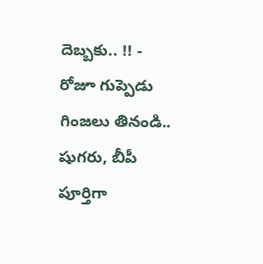దెబ్బకు.. !! -
రోజూ గుప్పెడు గింజలు తినండి.. షుగరు, బీపీ పూర్తిగా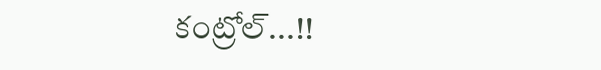కంట్రోల్...!!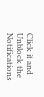Click it and Unblock the Notifications